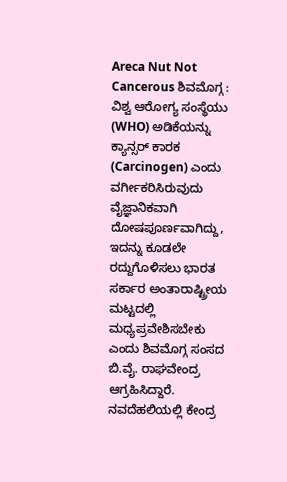Areca Nut Not Cancerous ಶಿವಮೊಗ್ಗ : ವಿಶ್ವ ಆರೋಗ್ಯ ಸಂಸ್ಥೆಯು (WHO) ಅಡಿಕೆಯನ್ನು ಕ್ಯಾನ್ಸರ್ ಕಾರಕ (Carcinogen) ಎಂದು ವರ್ಗೀಕರಿಸಿರುವುದು ವೈಜ್ಞಾನಿಕವಾಗಿ ದೋಷಪೂರ್ಣವಾಗಿದ್ದು, ಇದನ್ನು ಕೂಡಲೇ ರದ್ದುಗೊಳಿಸಲು ಭಾರತ ಸರ್ಕಾರ ಅಂತಾರಾಷ್ಟ್ರೀಯ ಮಟ್ಟದಲ್ಲಿ ಮಧ್ಯಪ್ರವೇಶಿಸಬೇಕು ಎಂದು ಶಿವಮೊಗ್ಗ ಸಂಸದ ಬಿ.ವೈ. ರಾಘವೇಂದ್ರ ಆಗ್ರಹಿಸಿದ್ದಾರೆ. ನವದೆಹಲಿಯಲ್ಲಿ ಕೇಂದ್ರ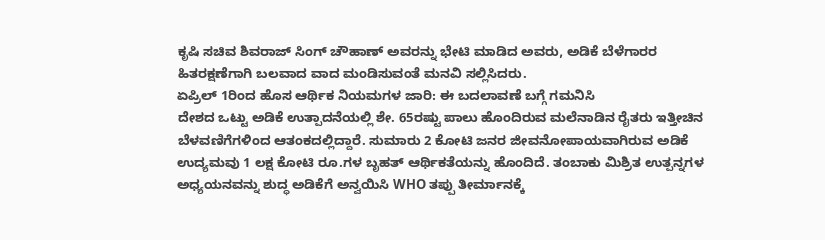ಕೃಷಿ ಸಚಿವ ಶಿವರಾಜ್ ಸಿಂಗ್ ಚೌಹಾಣ್ ಅವರನ್ನು ಭೇಟಿ ಮಾಡಿದ ಅವರು, ಅಡಿಕೆ ಬೆಳೆಗಾರರ ಹಿತರಕ್ಷಣೆಗಾಗಿ ಬಲವಾದ ವಾದ ಮಂಡಿಸುವಂತೆ ಮನವಿ ಸಲ್ಲಿಸಿದರು.
ಏಪ್ರಿಲ್ 1ರಿಂದ ಹೊಸ ಆರ್ಥಿಕ ನಿಯಮಗಳ ಜಾರಿ: ಈ ಬದಲಾವಣೆ ಬಗ್ಗೆ ಗಮನಿಸಿ
ದೇಶದ ಒಟ್ಟು ಅಡಿಕೆ ಉತ್ಪಾದನೆಯಲ್ಲಿ ಶೇ. 65ರಷ್ಟು ಪಾಲು ಹೊಂದಿರುವ ಮಲೆನಾಡಿನ ರೈತರು ಇತ್ತೀಚಿನ ಬೆಳವಣಿಗೆಗಳಿಂದ ಆತಂಕದಲ್ಲಿದ್ದಾರೆ. ಸುಮಾರು 2 ಕೋಟಿ ಜನರ ಜೀವನೋಪಾಯವಾಗಿರುವ ಅಡಿಕೆ ಉದ್ಯಮವು 1 ಲಕ್ಷ ಕೋಟಿ ರೂ.ಗಳ ಬೃಹತ್ ಆರ್ಥಿಕತೆಯನ್ನು ಹೊಂದಿದೆ. ತಂಬಾಕು ಮಿಶ್ರಿತ ಉತ್ಪನ್ನಗಳ ಅಧ್ಯಯನವನ್ನು ಶುದ್ಧ ಅಡಿಕೆಗೆ ಅನ್ವಯಿಸಿ WHO ತಪ್ಪು ತೀರ್ಮಾನಕ್ಕೆ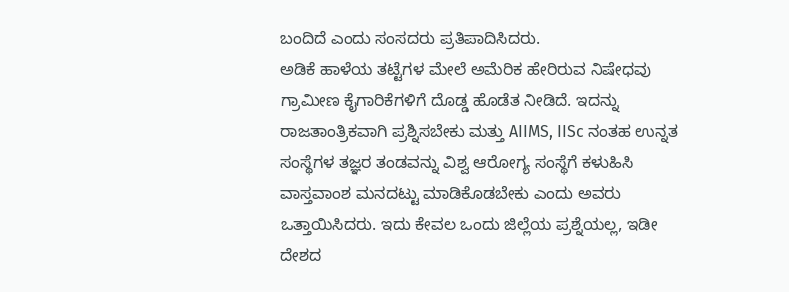ಬಂದಿದೆ ಎಂದು ಸಂಸದರು ಪ್ರತಿಪಾದಿಸಿದರು.
ಅಡಿಕೆ ಹಾಳೆಯ ತಟ್ಟೆಗಳ ಮೇಲೆ ಅಮೆರಿಕ ಹೇರಿರುವ ನಿಷೇಧವು ಗ್ರಾಮೀಣ ಕೈಗಾರಿಕೆಗಳಿಗೆ ದೊಡ್ಡ ಹೊಡೆತ ನೀಡಿದೆ. ಇದನ್ನು ರಾಜತಾಂತ್ರಿಕವಾಗಿ ಪ್ರಶ್ನಿಸಬೇಕು ಮತ್ತು AIIMS, IISc ನಂತಹ ಉನ್ನತ ಸಂಸ್ಥೆಗಳ ತಜ್ಞರ ತಂಡವನ್ನು ವಿಶ್ವ ಆರೋಗ್ಯ ಸಂಸ್ಥೆಗೆ ಕಳುಹಿಸಿ ವಾಸ್ತವಾಂಶ ಮನದಟ್ಟು ಮಾಡಿಕೊಡಬೇಕು ಎಂದು ಅವರು ಒತ್ತಾಯಿಸಿದರು. ಇದು ಕೇವಲ ಒಂದು ಜಿಲ್ಲೆಯ ಪ್ರಶ್ನೆಯಲ್ಲ, ಇಡೀ ದೇಶದ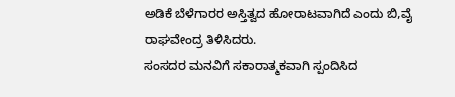ಅಡಿಕೆ ಬೆಳೆಗಾರರ ಅಸ್ತಿತ್ವದ ಹೋರಾಟವಾಗಿದೆ ಎಂದು ಬಿ,ವೈ ರಾಘವೇಂದ್ರ ತಿಳಿಸಿದರು.
ಸಂಸದರ ಮನವಿಗೆ ಸಕಾರಾತ್ಮಕವಾಗಿ ಸ್ಪಂದಿಸಿದ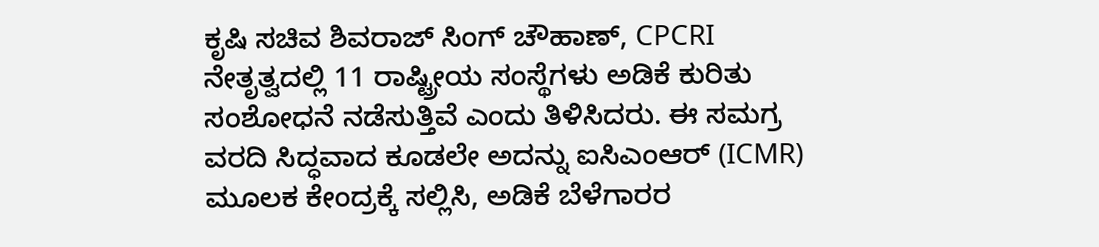ಕೃಷಿ ಸಚಿವ ಶಿವರಾಜ್ ಸಿಂಗ್ ಚೌಹಾಣ್, CPCRI ನೇತೃತ್ವದಲ್ಲಿ 11 ರಾಷ್ಟ್ರೀಯ ಸಂಸ್ಥೆಗಳು ಅಡಿಕೆ ಕುರಿತು ಸಂಶೋಧನೆ ನಡೆಸುತ್ತಿವೆ ಎಂದು ತಿಳಿಸಿದರು. ಈ ಸಮಗ್ರ ವರದಿ ಸಿದ್ಧವಾದ ಕೂಡಲೇ ಅದನ್ನು ಐಸಿಎಂಆರ್ (ICMR) ಮೂಲಕ ಕೇಂದ್ರಕ್ಕೆ ಸಲ್ಲಿಸಿ, ಅಡಿಕೆ ಬೆಳೆಗಾರರ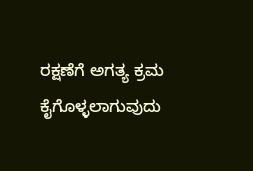ರಕ್ಷಣೆಗೆ ಅಗತ್ಯ ಕ್ರಮ ಕೈಗೊಳ್ಳಲಾಗುವುದು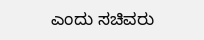ಎಂದು ಸಚಿವರು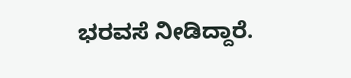ಭರವಸೆ ನೀಡಿದ್ದಾರೆ.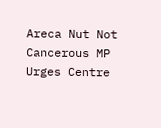Areca Nut Not Cancerous MP Urges Centre